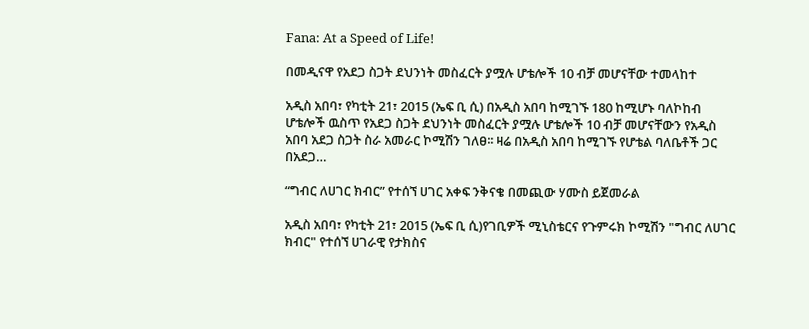Fana: At a Speed of Life!

በመዲናዋ የአደጋ ስጋት ደህንነት መስፈርት ያሟሉ ሆቴሎች 10 ብቻ መሆናቸው ተመላከተ

አዲስ አበባ፣ የካቲት 21፣ 2015 (ኤፍ ቢ ሲ) በአዲስ አበባ ከሚገኙ 180 ከሚሆኑ ባለኮከብ ሆቴሎች ዉስጥ የአደጋ ስጋት ደህንነት መስፈርት ያሟሉ ሆቴሎች 10 ብቻ መሆናቸውን የአዲስ አበባ አደጋ ስጋት ስራ አመራር ኮሚሽን ገለፀ፡፡ ዛሬ በአዲስ አበባ ከሚገኙ የሆቴል ባለቤቶች ጋር በአደጋ…

“ግብር ለሀገር ክብር” የተሰኘ ሀገር አቀፍ ንቅናቄ በመጪው ሃሙስ ይጀመራል

አዲስ አበባ፣ የካቲት 21፣ 2015 (ኤፍ ቢ ሲ)የገቢዎች ሚኒስቴርና የጉምሩክ ኮሚሽን "ግብር ለሀገር ክብር" የተሰኘ ሀገራዊ የታክስና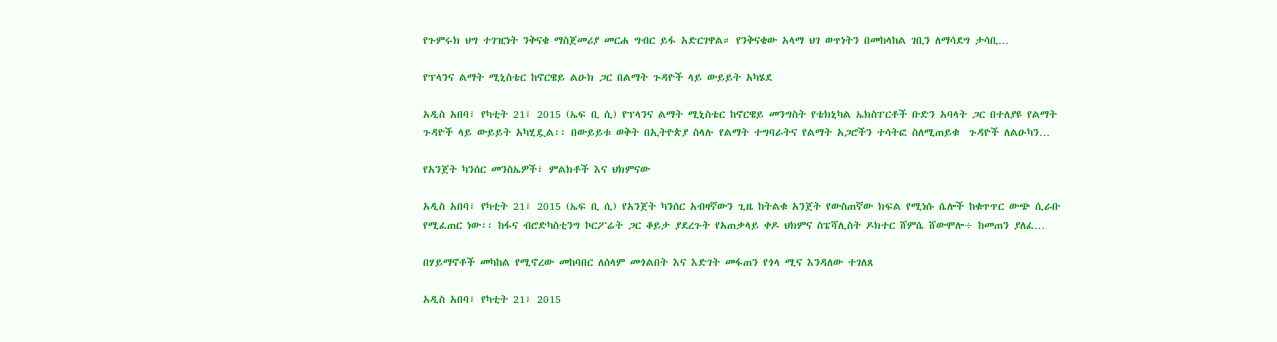የጉምሩክ ህግ ተገዢነት ንቅናቄ ማስጀመሪያ መርሐ ግብር ይፋ አድርገዋል። የንቅናቄው አላማ ህገ ወጥነትን በመከላከል ገቢን ለማሳደግ ታሳቢ…

የፕላንና ልማት ሚኒስቴር ከኖርዌይ ልዑክ ጋር በልማት ጉዳዮች ላይ ውይይት አካሄደ

አዲስ አበባ፣ የካቲት 21፣ 2015 (ኤፍ ቢ ሲ) የፕላንና ልማት ሚኒስቴር ከኖርዌይ መንግስት የቴክኒካል ኤክስፐርቶች ቡድን አባላት ጋር በተለያዩ የልማት ጉዳዮች ላይ ውይይት አካሂዷል፡፡ በውይይቱ ወቅት በኢትዮጵያ ስላሉ የልማት ተግባራትና የልማት አጋሮችን ተሳትፎ ስለሚጠይቁ  ጉዳዮች ለልዑካን…

የአንጀት ካንሰር መንስኤዎች፣ ምልክቶች እና ህክምናው

አዲስ አበባ፣ የካቲት 21፣ 2015 (ኤፍ ቢ ሲ) የአንጀት ካንሰር አብዛኛውን ጊዜ ከትልቁ አንጀት የውስጠኛው ክፍል የሚነሱ ሴሎች ከቁጥጥር ውጭ ሲራቡ የሚፈጠር ነው፡፡ ከፋና ብሮድካስቲንግ ኮርፖሬት ጋር ቆይታ ያደረጉት የአጠቃላይ ቀዶ ህክምና ስፔሻሊስት ዶክተር ሸምሴ ሸውሞሎ÷ ከመጠን ያለፈ…

በሃይማኖቶች መካከል የሚኖረው መከባበር ለሰላም መጎልበት እና እድገት መፋጠን የጎላ ሚና እንዳለው ተገለጸ

አዲስ አበባ፣ የካቲት 21፣ 2015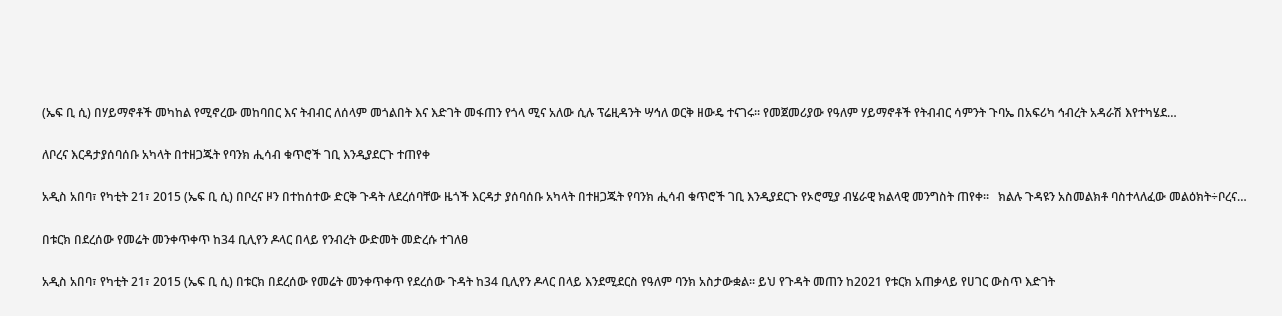(ኤፍ ቢ ሲ) በሃይማኖቶች መካከል የሚኖረው መከባበር እና ትብብር ለሰላም መጎልበት እና እድገት መፋጠን የጎላ ሚና አለው ሲሉ ፕሬዚዳንት ሣኅለ ወርቅ ዘውዴ ተናገሩ፡፡ የመጀመሪያው የዓለም ሃይማኖቶች የትብብር ሳምንት ጉባኤ በአፍሪካ ኅብረት አዳራሽ እየተካሄደ…

ለቦረና እርዳታያሰባሰቡ አካላት በተዘጋጁት የባንክ ሒሳብ ቁጥሮች ገቢ እንዲያደርጉ ተጠየቀ

አዲስ አበባ፣ የካቲት 21፣ 2015 (ኤፍ ቢ ሲ) በቦረና ዞን በተከሰተው ድርቅ ጉዳት ለደረሰባቸው ዜጎች እርዳታ ያሰባሰቡ አካላት በተዘጋጁት የባንክ ሒሳብ ቁጥሮች ገቢ እንዲያደርጉ የኦሮሚያ ብሄራዊ ክልላዊ መንግስት ጠየቀ፡፡   ክልሉ ጉዳዩን አስመልክቶ ባስተላለፈው መልዕክት÷ቦረና…

በቱርክ በደረሰው የመሬት መንቀጥቀጥ ከ34 ቢሊየን ዶላር በላይ የንብረት ውድመት መድረሱ ተገለፀ

አዲስ አበባ፣ የካቲት 21፣ 2015 (ኤፍ ቢ ሲ) በቱርክ በደረሰው የመሬት መንቀጥቀጥ የደረሰው ጉዳት ከ34 ቢሊየን ዶላር በላይ እንደሚደርስ የዓለም ባንክ አስታውቋል፡፡ ይህ የጉዳት መጠን ከ2021 የቱርክ አጠቃላይ የሀገር ውስጥ እድገት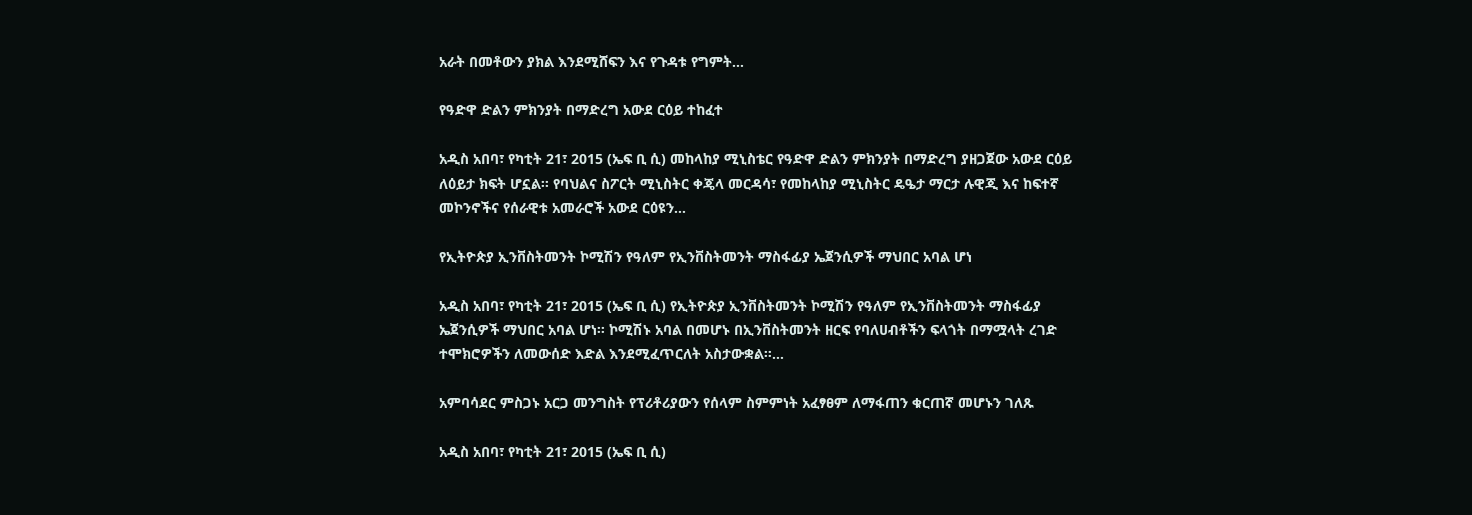አራት በመቶውን ያክል እንደሚሸፍን እና የጉዳቱ የግምት…

የዓድዋ ድልን ምክንያት በማድረግ አውደ ርዕይ ተከፈተ

አዲስ አበባ፣ የካቲት 21፣ 2015 (ኤፍ ቢ ሲ) መከላከያ ሚኒስቴር የዓድዋ ድልን ምክንያት በማድረግ ያዘጋጀው አውደ ርዕይ ለዕይታ ክፍት ሆኗል፡፡ የባህልና ስፖርት ሚኒስትር ቀጄላ መርዳሳ፣ የመከላከያ ሚኒስትር ዴዔታ ማርታ ሉዊጂ እና ከፍተኛ መኮንኖችና የሰራዊቱ አመራሮች አውደ ርዕዩን…

የኢትዮጵያ ኢንቨስትመንት ኮሚሽን የዓለም የኢንቨስትመንት ማስፋፊያ ኤጀንሲዎች ማህበር አባል ሆነ

አዲስ አበባ፣ የካቲት 21፣ 2015 (ኤፍ ቢ ሲ) የኢትዮጵያ ኢንቨስትመንት ኮሚሽን የዓለም የኢንቨስትመንት ማስፋፊያ ኤጀንሲዎች ማህበር አባል ሆነ፡፡ ኮሚሽኑ አባል በመሆኑ በኢንቨስትመንት ዘርፍ የባለሀብቶችን ፍላጎት በማሟላት ረገድ ተሞክሮዎችን ለመውሰድ እድል እንደሚፈጥርለት አስታውቋል።…

አምባሳደር ምስጋኑ አርጋ መንግስት የፕሪቶሪያውን የሰላም ስምምነት አፈፃፀም ለማፋጠን ቁርጠኛ መሆኑን ገለጹ

አዲስ አበባ፣ የካቲት 21፣ 2015 (ኤፍ ቢ ሲ)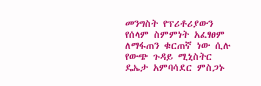መንግስት የፕሪቶሪያውን የሰላም ስምምነት አፈፃፀም ለማፋጠን ቁርጠኛ ነው ሲሉ የውጭ ጉዳይ ሚኒስትር ዴኤታ አምባሳደር ምስጋኑ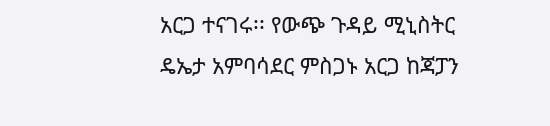አርጋ ተናገሩ፡፡ የውጭ ጉዳይ ሚኒስትር ዴኤታ አምባሳደር ምስጋኑ አርጋ ከጃፓን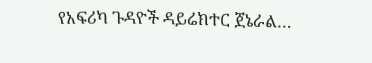የአፍሪካ ጉዳዮች ዳይሬክተር ጀኔራል…